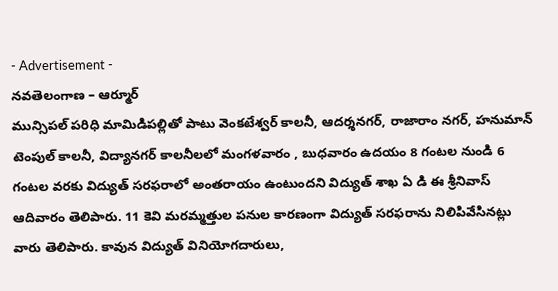- Advertisement -
నవతెలంగాణ – ఆర్మూర్
మున్సిపల్ పరిధి మామిడిపల్లితో పాటు వెంకటేశ్వర్ కాలనీ, ఆదర్శనగర్, రాజారాం నగర్, హనుమాన్ టెంపుల్ కాలనీ, విద్యానగర్ కాలనీలలో మంగళవారం , బుధవారం ఉదయం 8 గంటల నుండి 6 గంటల వరకు విద్యుత్ సరఫరాలో అంతరాయం ఉంటుందని విద్యుత్ శాఖ ఏ డి ఈ శ్రీనివాస్ ఆదివారం తెలిపారు. 11 కెవి మరమ్మత్తుల పనుల కారణంగా విద్యుత్ సరఫరాను నిలిపివేసినట్లు వారు తెలిపారు. కావున విద్యుత్ వినియోగదారులు,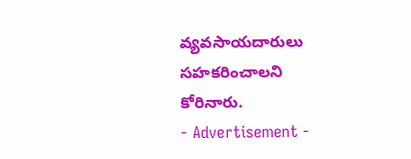వ్యవసాయదారులు సహకరించాలని కోరినారు.
- Advertisement -